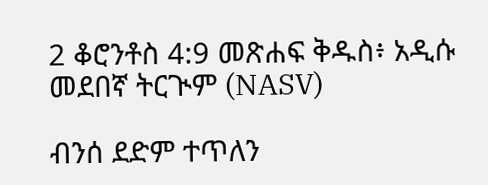2 ቆሮንቶስ 4:9 መጽሐፍ ቅዱስ፥ አዲሱ መደበኛ ትርጒም (NASV)

ብንሰ ደድም ተጥለን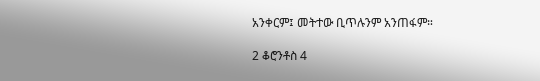አንቀርም፤ መትተው ቢጥሉንም አንጠፋም።

2 ቆሮንቶስ 4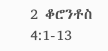2 ቆሮንቶስ 4:1-13